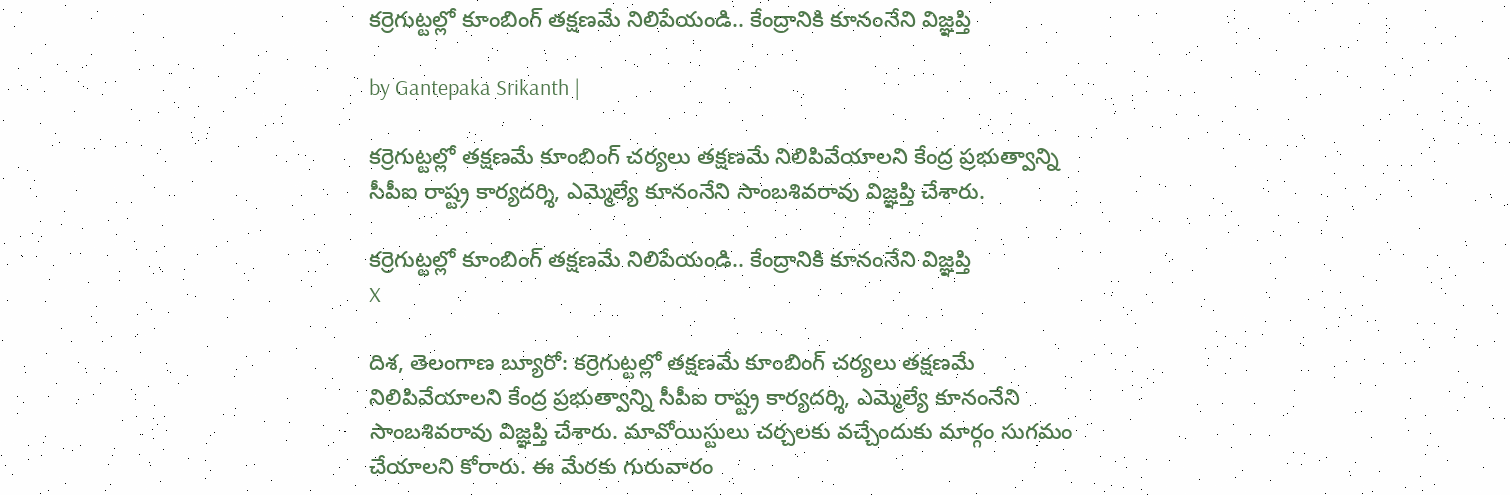కర్రెగుట్టల్లో కూంబింగ్ తక్షణమే నిలిపేయండి.. కేంద్రానికి కూనంనేని విజ్ఞప్తి

by Gantepaka Srikanth |

కర్రెగుట్టల్లో తక్షణమే కూంబింగ్ చర్యలు తక్షణమే నిలిపివేయాలని కేంద్ర ప్రభుత్వాన్ని సీపీఐ రాష్ట్ర కార్యదర్శి, ఎమ్మెల్యే కూనంనేని సాంబశివరావు విజ్ఞప్తి చేశారు.

కర్రెగుట్టల్లో కూంబింగ్ తక్షణమే నిలిపేయండి.. కేంద్రానికి కూనంనేని విజ్ఞప్తి
X

దిశ, తెలంగాణ బ్యూరో: కర్రెగుట్టల్లో తక్షణమే కూంబింగ్ చర్యలు తక్షణమే నిలిపివేయాలని కేంద్ర ప్రభుత్వాన్ని సీపీఐ రాష్ట్ర కార్యదర్శి, ఎమ్మెల్యే కూనంనేని సాంబశివరావు విజ్ఞప్తి చేశారు. మావోయిస్టులు చర్చలకు వచ్చేందుకు మార్గం సుగమం చేయాలని కోరారు. ఈ మేరకు గురువారం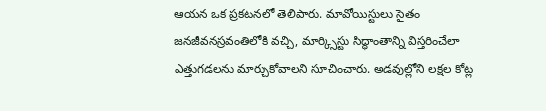ఆయన ఒక ప్రకటనలో తెలిపారు. మావోయిస్టులు సైతం జనజీవనస్రవంతిలోకి వచ్చి, మార్క్సిస్టు సిద్ధాంతాన్ని విస్తరించేలా ఎత్తుగడలను మార్చుకోవాలని సూచించారు. అడవుల్లోని లక్షల కోట్ల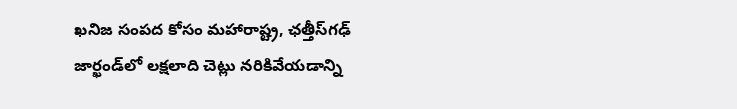ఖనిజ సంపద కోసం మహారాష్ట్ర, ఛత్తీస్‌గఢ్ జార్ఖండ్‌లో లక్షలాది చెట్లు నరికివేయడాన్ని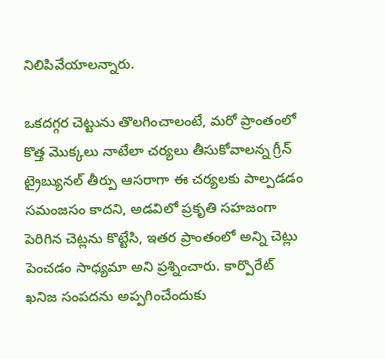నిలిపివేయాలన్నారు.

ఒకదగ్గర చెట్టును తొలగించాలంటే, మరో ప్రాంతంలో కొత్త మొక్కలు నాటేలా చర్యలు తీసుకోవాలన్న గ్రీన్ ట్రైబ్యునల్ తీర్పు ఆసరాగా ఈ చర్యలకు పాల్పడడం సమంజసం కాదని, అడవిలో ప్రకృతి సహజంగా పెరిగిన చెట్లను కొట్టేసి, ఇతర ప్రాంతంలో అన్ని చెట్లు పెంచడం సాధ్యమా అని ప్రశ్నించారు. కార్పొరేట్ ఖనిజ సంపదను అప్పగించేందుకు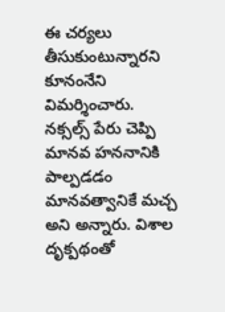ఈ చర్యలు తీసుకుంటున్నారని కూనంనేని విమర్శించారు. నక్సల్స్ పేరు చెప్పి మానవ హననానికి పాల్పడడం మానవత్వానికే మచ్చ అని అన్నారు. విశాల దృక్పథంతో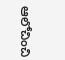ఆలోచించి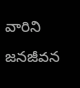వారిని జనజీవన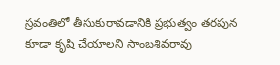స్రవంతిలో తీసుకురావడానికి ప్రభుత్వం తరపున కూడా కృషి చేయాలని సాంబశివరావు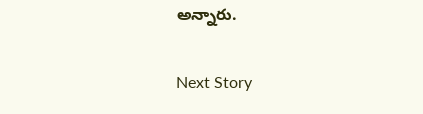అన్నారు.

Next Story